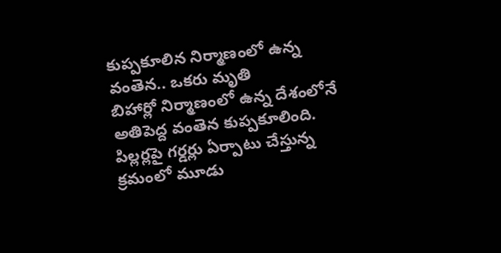కుప్పకూలిన నిర్మాణంలో ఉన్న వంతెన.. ఒకరు మృతి
బిహార్లో నిర్మాణంలో ఉన్న దేశంలోనే అతిపెద్ద వంతెన కుప్పకూలింది. పిల్లర్లపై గర్డర్లు ఏర్పాటు చేస్తున్న క్రమంలో మూడు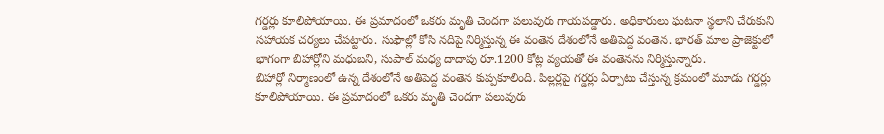గర్డర్లు కూలిపోయాయి. ఈ ప్రమాదంలో ఒకరు మృతి చెందగా పలువురు గాయపడ్డారు. అధికారులు ఘటనా స్థలాని చేరుకుని సహాయక చర్యలు చేపట్టారు. సుఫౌల్లో కోసి నదిపై నిర్మిస్తున్న ఈ వంతెన దేశంలోనే అతిపెద్ద వంతెన. భారత్ మాల ప్రాజెక్టులో భాగంగా బిహార్లోని మధుబని, సుపాల్ మధ్య దాదాపు రూ.1200 కోట్ల వ్యయతో ఈ వంతెనను నిర్మిస్తున్నారు.
బిహార్లో నిర్మాణంలో ఉన్న దేశంలోనే అతిపెద్ద వంతెన కుప్పకూలింది. పిల్లర్లపై గర్డర్లు ఏర్పాటు చేస్తున్న క్రమంలో మూడు గర్డర్లు కూలిపోయాయి. ఈ ప్రమాదంలో ఒకరు మృతి చెందగా పలువురు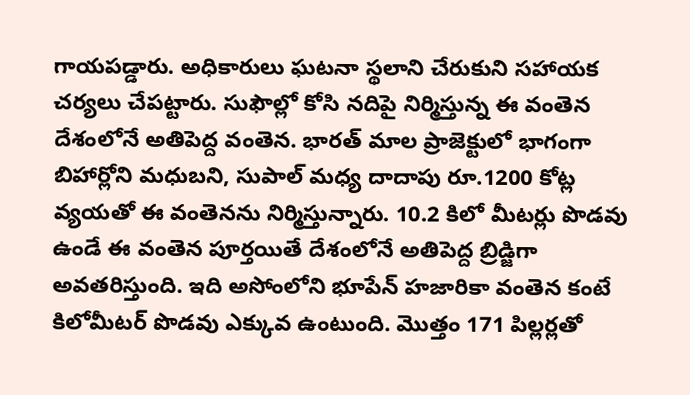గాయపడ్డారు. అధికారులు ఘటనా స్థలాని చేరుకుని సహాయక చర్యలు చేపట్టారు. సుఫౌల్లో కోసి నదిపై నిర్మిస్తున్న ఈ వంతెన దేశంలోనే అతిపెద్ద వంతెన. భారత్ మాల ప్రాజెక్టులో భాగంగా బిహార్లోని మధుబని, సుపాల్ మధ్య దాదాపు రూ.1200 కోట్ల వ్యయతో ఈ వంతెనను నిర్మిస్తున్నారు. 10.2 కిలో మీటర్లు పొడవు ఉండే ఈ వంతెన పూర్తయితే దేశంలోనే అతిపెద్ద బ్రిడ్జిగా అవతరిస్తుంది. ఇది అసోంలోని భూపేన్ హజారికా వంతెన కంటే కిలోమీటర్ పొడవు ఎక్కువ ఉంటుంది. మొత్తం 171 పిల్లర్లతో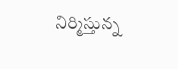నిర్మిస్తున్న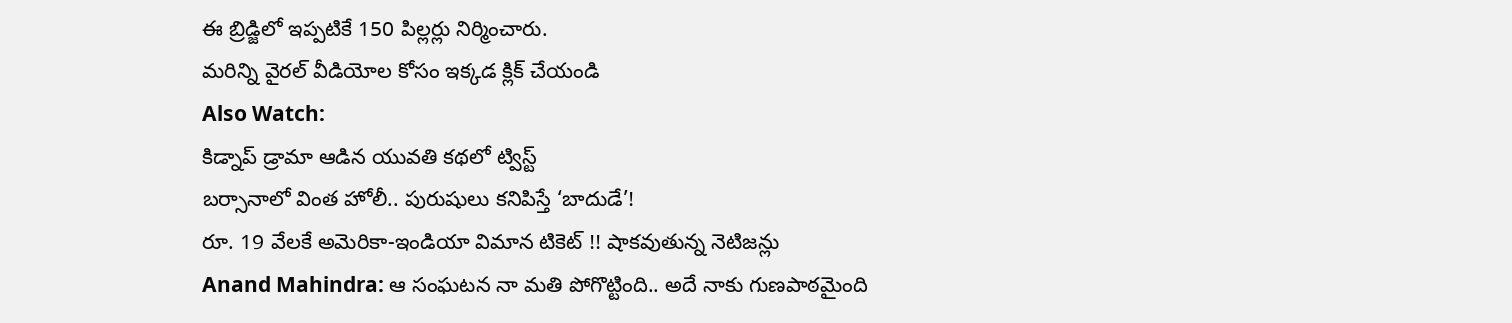ఈ బ్రిడ్జిలో ఇప్పటికే 150 పిల్లర్లు నిర్మించారు.
మరిన్ని వైరల్ వీడియోల కోసం ఇక్కడ క్లిక్ చేయండి
Also Watch:
కిడ్నాప్ డ్రామా ఆడిన యువతి కథలో ట్విస్ట్
బర్సానాలో వింత హోలీ.. పురుషులు కనిపిస్తే ‘బాదుడే’!
రూ. 19 వేలకే అమెరికా-ఇండియా విమాన టికెట్ !! షాకవుతున్న నెటిజన్లు
Anand Mahindra: ఆ సంఘటన నా మతి పోగొట్టింది.. అదే నాకు గుణపాఠమైంది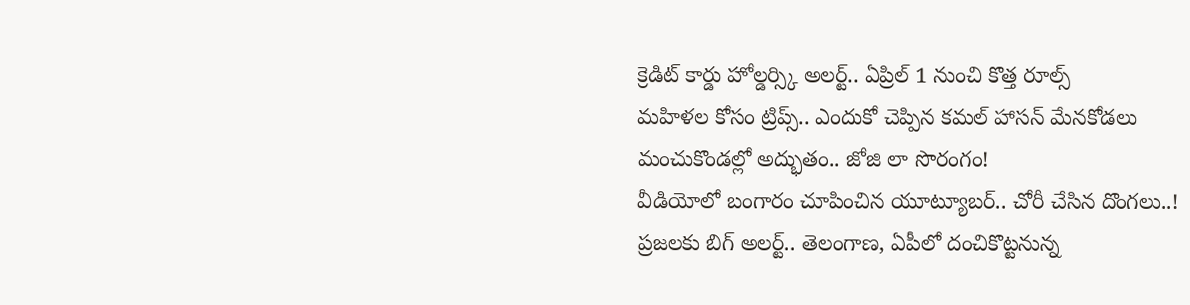క్రెడిట్ కార్డు హోల్డర్స్కి అలర్ట్.. ఏప్రిల్ 1 నుంచి కొత్త రూల్స్
మహిళల కోసం ట్రిప్స్.. ఎందుకో చెప్పిన కమల్ హాసన్ మేనకోడలు
మంచుకొండల్లో అద్భుతం.. జోజి లా సొరంగం!
వీడియోలో బంగారం చూపించిన యూట్యూబర్.. చోరీ చేసిన దొంగలు..!
ప్రజలకు బిగ్ అలర్ట్.. తెలంగాణ, ఏపీలో దంచికొట్టనున్న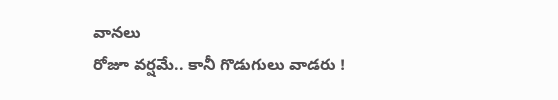వానలు
రోజూ వర్షమే.. కానీ గొడుగులు వాడరు !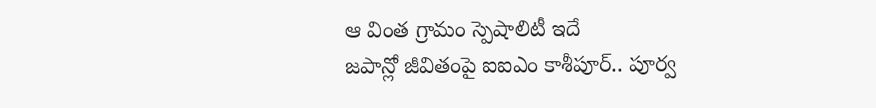ఆ వింత గ్రామం స్పెషాలిటీ ఇదే
జపాన్లో జీవితంపై ఐఐఎం కాశీపూర్.. పూర్వ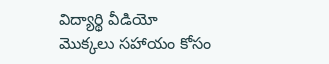విద్యార్థి వీడియో
మొక్కలు సహాయం కోసం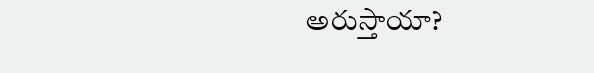అరుస్తాయా?